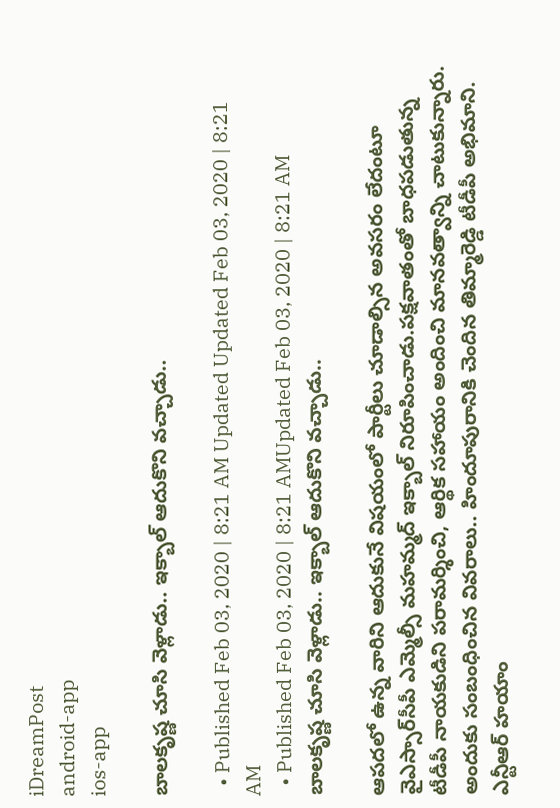iDreamPost
android-app
ios-app

బాలకృష్ణ చూసి వెళ్లాడు.. ఇక్బాల్‌ ఆదుకొని వచ్చాడు..

  • Published Feb 03, 2020 | 8:21 AM Updated Updated Feb 03, 2020 | 8:21 AM
  • Published Feb 03, 2020 | 8:21 AMUpdated Feb 03, 2020 | 8:21 AM
బాలకృష్ణ చూసి వెళ్లాడు.. ఇక్బాల్‌ ఆదుకొని వచ్చాడు..

ఆపదలో ఉన్న వారిని ఆదుకునే విషయంలో పార్టీలు చూడాల్సిన అవసరం లేదంటూ వైఎస్సార్‌సీపీ ఎమ్మెల్సీ మహమ్మద్‌ ఇక్బాల్‌ నిరూపించాడు.పక్షవాతంతో బాధపడుతున్న టీడీపీ నాయకుడిని పరామర్శించి, ఆర్థిక సహాయం అందించి మానవత్వాన్ని చాటుకున్నారు. అందుకు సంబంధించిన వివరాలు.. హిందూపురానికి చెందిన తిమ్మారెడ్డి టీడీపీ అభిమాని. ఎన్టీఆర్‌ హయాం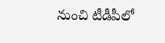నుంచి టీడీపీలో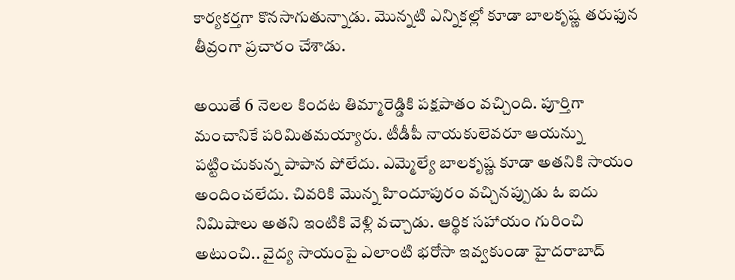కార్యకర్తగా కొనసాగుతున్నాడు. మొన్నటి ఎన్నికల్లో కూడా బాలకృష్ణ తరుఫున తీవ్రంగా ప్రచారం చేశాడు.

అయితే 6 నెలల కిందట తిమ్మారెడ్డికి పక్షపాతం వచ్చింది. పూర్తిగా మంచానికే పరిమితమయ్యారు. టీడీపీ నాయకులెవరూ ఆయన్ను పట్టించుకున్న పాపాన పోలేదు. ఎమ్మెల్యే బాలకృష్ణ కూడా అతనికి సాయం అందించలేదు. చివరికి మొన్న హిందూపురం వచ్చినప్పుడు ఓ ఐదు నిమిషాలు అతని ఇంటికి వెళ్లి వచ్చాడు. ఆర్థిక సహాయం గురించి అటుంచి.. వైద్య సాయంపై ఎలాంటి భరోసా ఇవ్వకుండా హైదరాబాద్‌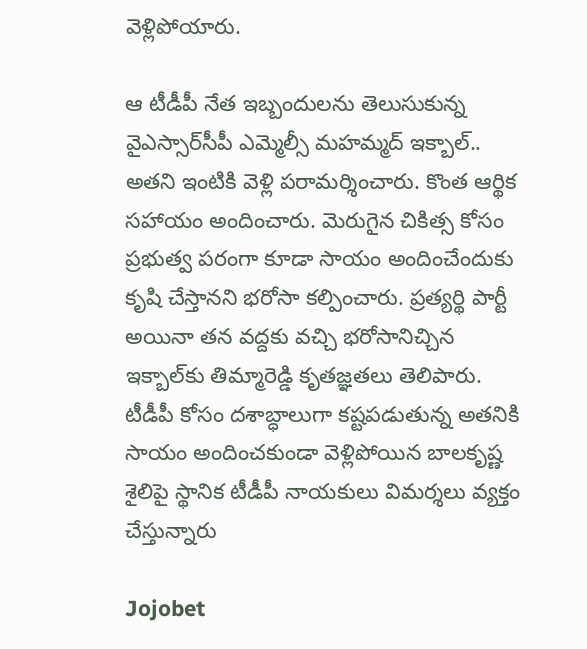వెళ్లిపోయారు.

ఆ టీడీపీ నేత ఇబ్బందులను తెలుసుకున్న వైఎస్సార్‌సీపీ ఎమ్మెల్సీ మహమ్మద్‌ ఇక్బాల్‌.. అతని ఇంటికి వెళ్లి పరామర్శించారు. కొంత ఆర్థిక సహాయం అందించారు. మెరుగైన చికిత్స కోసం ప్రభుత్వ పరంగా కూడా సాయం అందించేందుకు కృషి చేస్తానని భరోసా కల్పించారు. ప్రత్యర్థి పార్టీ అయినా తన వద్దకు వచ్చి భరోసానిచ్చిన ఇక్బాల్‌కు తిమ్మారెడ్డి కృతజ్ఞతలు తెలిపారు. టీడీపీ కోసం దశాబ్ధాలుగా కష్టపడుతున్న అతనికి సాయం అందించకుండా వెళ్లిపోయిన బాలకృష్ణ శైలిపై స్థానిక టీడీపీ నాయకులు విమర్శలు వ్యక్తం చేస్తున్నారు

Jojobet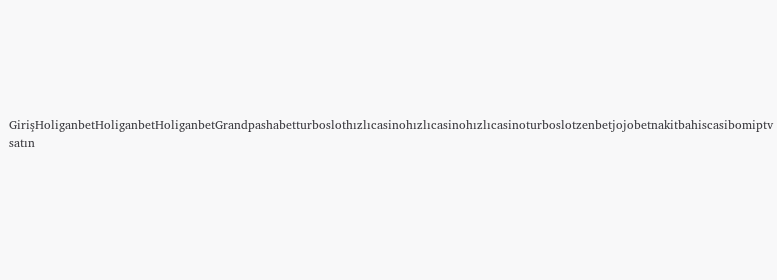GirişHoliganbetHoliganbetHoliganbetGrandpashabetturboslothızlıcasinohızlıcasinohızlıcasinoturboslotzenbetjojobetnakitbahiscasibomiptv satın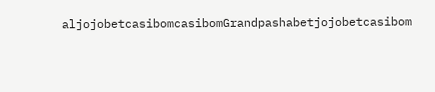aljojobetcasibomcasibomGrandpashabetjojobetcasibom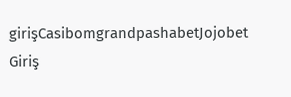girişCasibomgrandpashabetJojobet Giriş